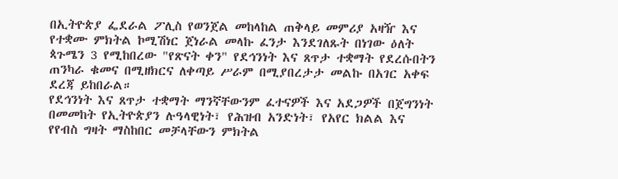በኢትዮጵያ ፌደራል ፖሊስ የወንጀል መከላከል ጠቅላይ መምሪያ አዛዥ እና የተቋሙ ምክትል ኮሚሽነር ጀነራል መላኩ ፈንታ እንደገለጹት በነገው ዕለት ጳጉሜን 3 የሚከበረው "የጽናት ቀን" የደኅንነት እና ጸጥታ ተቋማት የደረሱበትን ጠንካራ ቁመና በሚዘክርና ለቀጣይ ሥራም በሚያበረታታ መልኩ በአገር አቀፍ ደረጃ ይከበራል።
የደኅንነት እና ጸጥታ ተቋማት ማንኛቸውንም ፈተናዎች እና አደጋዎች በጀግንነት በመመከት የኢትዮጵያን ሉዓላዊነት፣ የሕዝብ አንድነት፣ የአየር ክልል እና የየብስ ግዛት ማስከበር መቻላቸውን ምክትል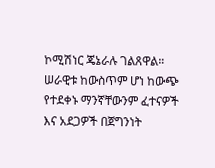ኮሚሽነር ጄኔራሉ ገልጸዋል።
ሠራዊቱ ከውስጥም ሆነ ከውጭ የተደቀኑ ማንኛቸውንም ፈተናዎች እና አደጋዎች በጀግንነት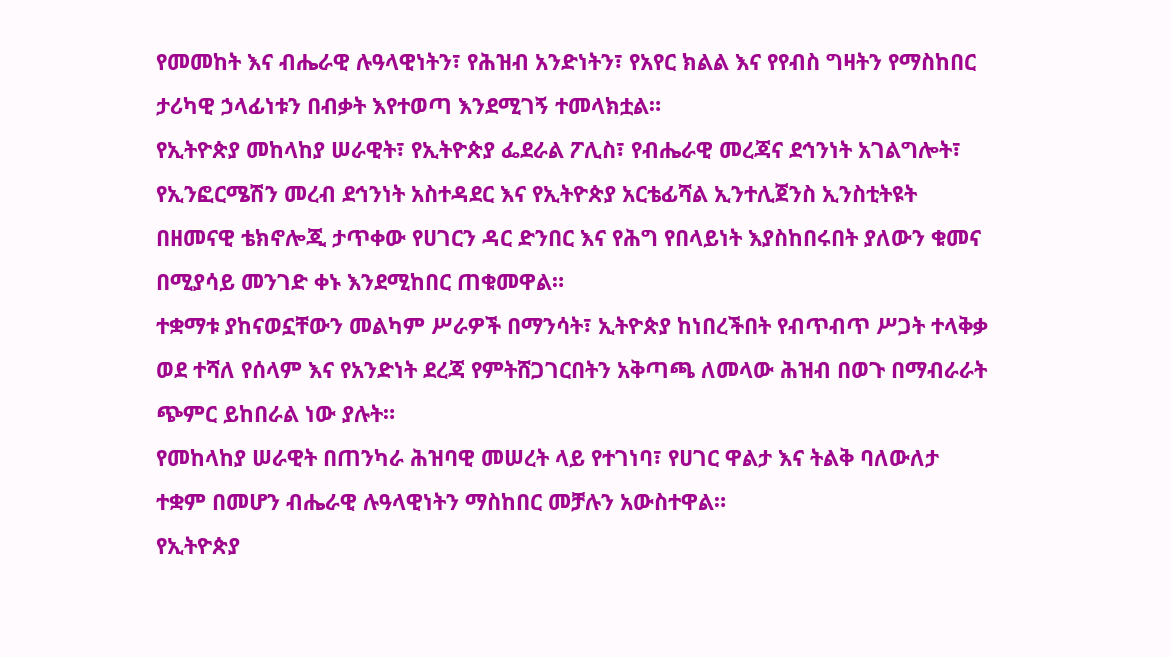የመመከት እና ብሔራዊ ሉዓላዊነትን፣ የሕዝብ አንድነትን፣ የአየር ክልል እና የየብስ ግዛትን የማስከበር ታሪካዊ ኃላፊነቱን በብቃት እየተወጣ እንደሚገኝ ተመላክቷል።
የኢትዮጵያ መከላከያ ሠራዊት፣ የኢትዮጵያ ፌደራል ፖሊስ፣ የብሔራዊ መረጃና ደኅንነት አገልግሎት፣ የኢንፎርሜሽን መረብ ደኅንነት አስተዳደር እና የኢትዮጵያ አርቴፊሻል ኢንተሊጀንስ ኢንስቲትዩት በዘመናዊ ቴክኖሎጂ ታጥቀው የሀገርን ዳር ድንበር እና የሕግ የበላይነት እያስከበሩበት ያለውን ቁመና በሚያሳይ መንገድ ቀኑ እንደሚከበር ጠቁመዋል።
ተቋማቱ ያከናወኗቸውን መልካም ሥራዎች በማንሳት፣ ኢትዮጵያ ከነበረችበት የብጥብጥ ሥጋት ተላቅቃ ወደ ተሻለ የሰላም እና የአንድነት ደረጃ የምትሸጋገርበትን አቅጣጫ ለመላው ሕዝብ በወጉ በማብራራት ጭምር ይከበራል ነው ያሉት።
የመከላከያ ሠራዊት በጠንካራ ሕዝባዊ መሠረት ላይ የተገነባ፣ የሀገር ዋልታ እና ትልቅ ባለውለታ ተቋም በመሆን ብሔራዊ ሉዓላዊነትን ማስከበር መቻሉን አውስተዋል።
የኢትዮጵያ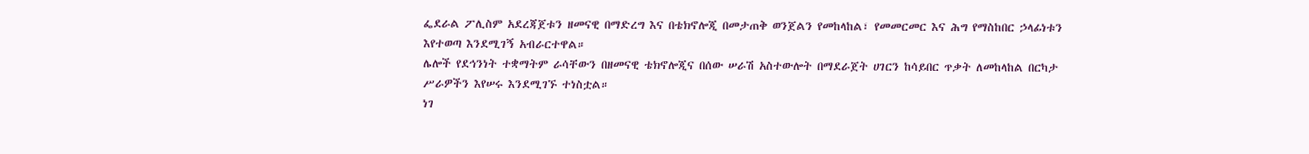ፌደራል ፖሊስም አደረጃጀቱን ዘመናዊ በማድረግ እና በቴክኖሎጂ በመታጠቅ ወንጀልን የመከላከል፣ የመመርመር እና ሕግ የማስከበር ኃላፊነቱን እየተወጣ እንደሚገኝ አብራርተዋል።
ሌሎች የደኅንነት ተቋማትም ራሳቸውን በዘመናዊ ቴክኖሎጂና በሰው ሠራሽ አስተውሎት በማደራጀት ሀገርን ከሳይበር ጥቃት ለመከላከል በርካታ ሥራዎችን እየሠሩ እንደሚገኙ ተነስቷል።
ነገ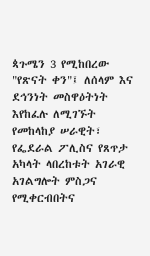ጳጉሜን 3 የሚከበረው "የጽናት ቀን"፤ ለሰላም እና ደኅንነት መስዋዕትነት እየከፈሉ ለሚገኙት የመከላከያ ሠራዊት፣ የፌደራል ፖሊስና የጸጥታ አካላት ላበረከቱት አገራዊ አገልግሎት ምስጋና የሚቀርብበትና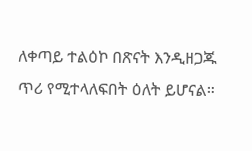ለቀጣይ ተልዕኮ በጽናት እንዲዘጋጁ ጥሪ የሚተላለፍበት ዕለት ይሆናል።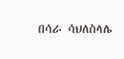በሳራ ሳህለስላሌ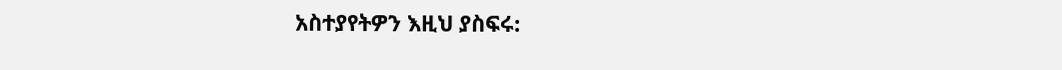አስተያየትዎን እዚህ ያስፍሩ: